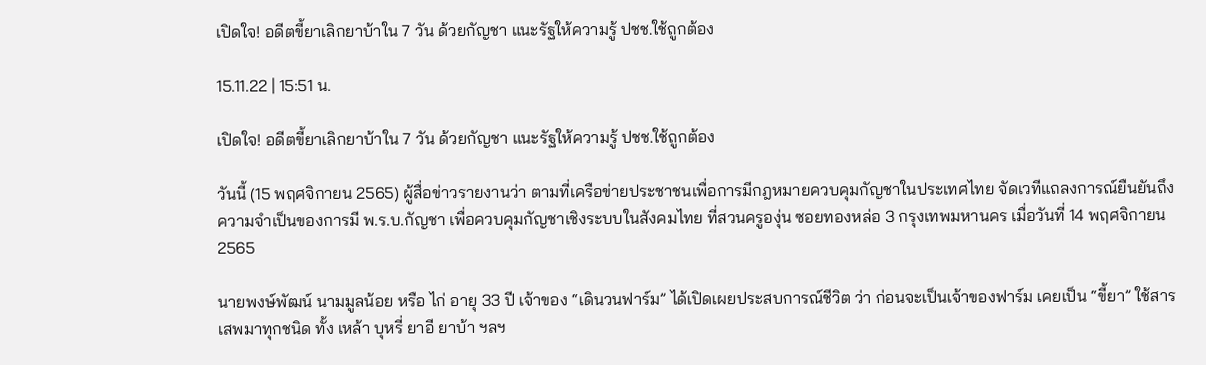เปิดใจ! อดีตขี้ยาเลิกยาบ้าใน 7 วัน ด้วยกัญชา แนะรัฐให้ความรู้ ปชช.ใช้ถูกต้อง

15.11.22 | 15:51 น.

เปิดใจ! อดีตขี้ยาเลิกยาบ้าใน 7 วัน ด้วยกัญชา แนะรัฐให้ความรู้ ปชช.ใช้ถูกต้อง

วันนี้ (15 พฤศจิกายน 2565) ผู้สื่อข่าวรายงานว่า ตามที่เครือข่ายประชาชนเพื่อการมีกฎหมายควบคุมกัญชาในประเทศไทย จัดเวทีแถลงการณ์ยืนยันถึงความจำเป็นของการมี พ.ร.บ.กัญชา เพื่อควบคุมกัญชาเชิงระบบในสังคมไทย ที่สวนครูองุ่น ซอยทองหล่อ 3 กรุงเทพมหานคร เมื่อวันที่ 14 พฤศจิกายน 2565

นายพงษ์พัฒน์ นามมูลน้อย หรือ ไก่ อายุ 33 ปี เจ้าของ “เดินวนฟาร์ม” ได้เปิดเผยประสบการณ์ชีวิต ว่า ก่อนจะเป็นเจ้าของฟาร์ม เคยเป็น “ขี้ยา” ใช้สารเสพมาทุกชนิด ทั้ง เหล้า บุหรี่ ยาอี ยาบ้า ฯลฯ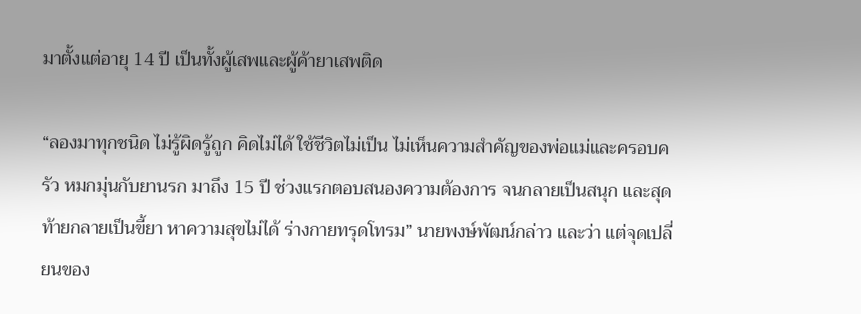มาตั้งแต่อายุ 14 ปี เป็นทั้งผู้เสพและผู้ค้ายาเสพติด

“ลองมาทุกชนิด ไม่รู้ผิดรู้ถูก คิดไม่ได้ ใช้ชีวิตไม่เป็น ไม่เห็นความสำคัญของพ่อแม่และครอบครัว หมกมุ่นกับยานรก มาถึง 15 ปี ช่วงแรกตอบสนองความต้องการ จนกลายเป็นสนุก และสุดท้ายกลายเป็นขี้ยา หาความสุขไม่ได้ ร่างกายทรุดโทรม” นายพงษ์พัฒน์กล่าว และว่า แต่จุดเปลี่ยนของ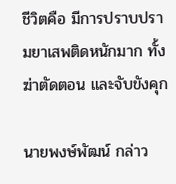ชีวิตคือ มีการปราบปรามยาเสพติดหนักมาก ทั้งฆ่าตัดตอน และจับขังคุก

นายพงษ์พัฒน์ กล่าว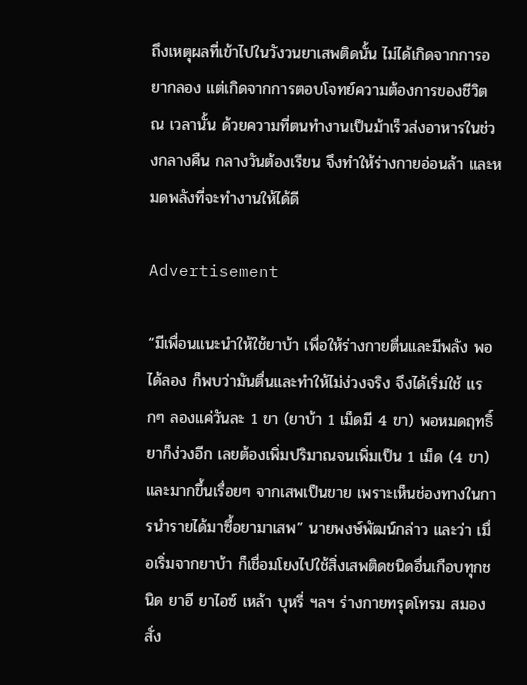ถึงเหตุผลที่เข้าไปในวังวนยาเสพติดนั้น ไม่ได้เกิดจากการอยากลอง แต่เกิดจากการตอบโจทย์ความต้องการของชีวิต ณ เวลานั้น ด้วยความที่ตนทำงานเป็นม้าเร็วส่งอาหารในช่วงกลางคืน กลางวันต้องเรียน จึงทำให้ร่างกายอ่อนล้า และหมดพลังที่จะทำงานให้ได้ดี

Advertisement

“มีเพื่อนแนะนำให้ใช้ยาบ้า เพื่อให้ร่างกายตื่นและมีพลัง พอได้ลอง ก็พบว่ามันตื่นและทำให้ไม่ง่วงจริง จึงได้เริ่มใช้ แรกๆ ลองแค่วันละ 1 ขา (ยาบ้า 1 เม็ดมี 4 ขา) พอหมดฤทธิ์ยาก็ง่วงอีก เลยต้องเพิ่มปริมาณจนเพิ่มเป็น 1 เม็ด (4 ขา)  และมากขึ้นเรื่อยๆ จากเสพเป็นขาย เพราะเห็นช่องทางในการนำรายได้มาซื้อยามาเสพ” นายพงษ์พัฒน์กล่าว และว่า เมื่อเริ่มจากยาบ้า ก็เชื่อมโยงไปใช้สิ่งเสพติดชนิดอื่นเกือบทุกชนิด ยาอี ยาไอซ์ เหล้า บุหรี่ ฯลฯ ร่างกายทรุดโทรม สมองสั่ง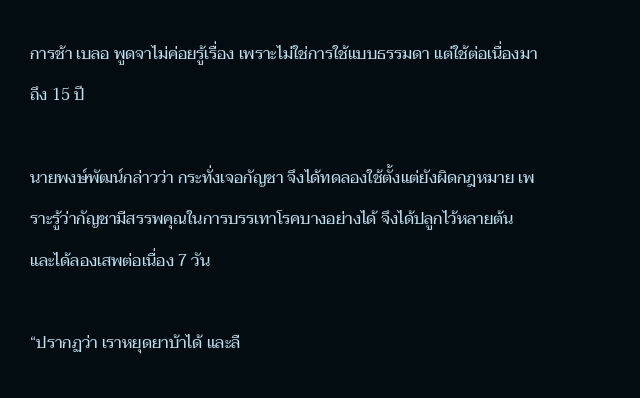การช้า เบลอ พูดจาไม่ค่อยรู้เรื่อง เพราะไม่ใช่การใช้แบบธรรมดา แต่ใช้ต่อเนื่องมาถึง 15 ปี

นายพงษ์พัฒน์กล่าวว่า กระทั่งเจอกัญชา จึงได้ทดลองใช้ตั้งแต่ยังผิดกฎหมาย เพราะรู้ว่ากัญชามีสรรพคุณในการบรรเทาโรคบางอย่างได้ จึงได้ปลูกไว้หลายต้น และได้ลองเสพต่อเนื่อง 7 วัน

“ปรากฏว่า เราหยุดยาบ้าได้ และลื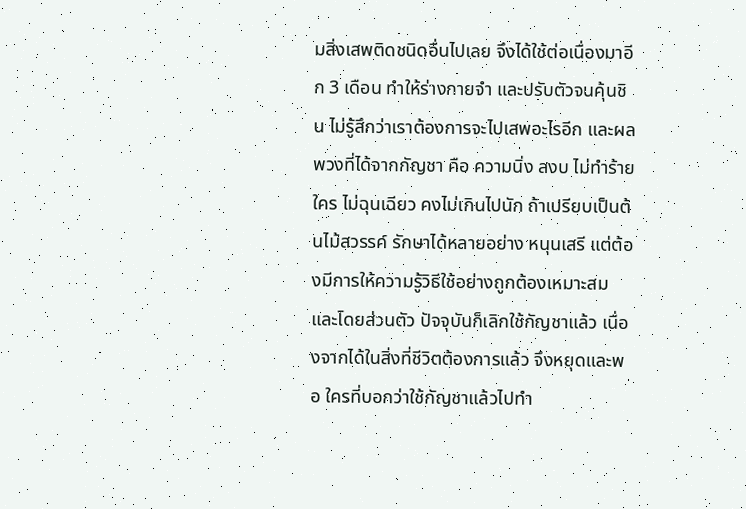มสิ่งเสพติดชนิดอื่นไปเลย จึงได้ใช้ต่อเนื่องมาอีก 3 เดือน ทำให้ร่างกายจำ และปรับตัวจนคุ้นชิน ไม่รู้สึกว่าเราต้องการจะไปเสพอะไรอีก และผลพวงที่ได้จากกัญชา คือ ความนิ่ง สงบ ไม่ทำร้ายใคร ไม่ฉุนเฉียว คงไม่เกินไปนัก ถ้าเปรียบเป็นต้นไม้สวรรค์ รักษาได้หลายอย่าง หนุนเสรี แต่ต้องมีการให้ความรู้วิธีใช้อย่างถูกต้องเหมาะสม และโดยส่วนตัว ปัจจุบันก็เลิกใช้กัญชาแล้ว เนื่องจากได้ในสิ่งที่ชีวิตต้องการแล้ว จึงหยุดและพอ ใครที่บอกว่าใช้กัญชาแล้วไปทำ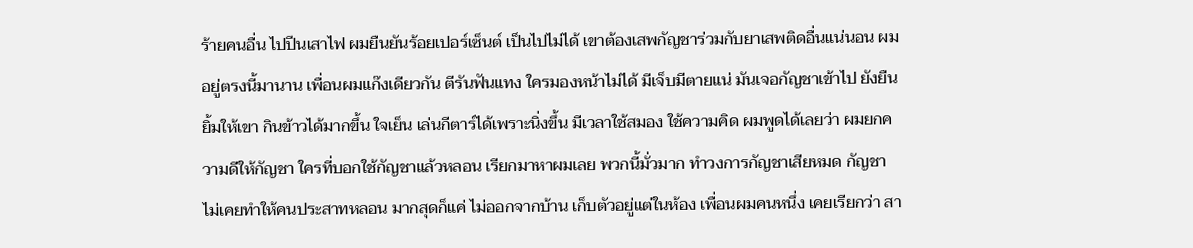ร้ายคนอื่น ไปปีนเสาไฟ ผมยืนยันร้อยเปอร์เซ็นต์ เป็นไปไม่ได้ เขาต้องเสพกัญชาร่วมกับยาเสพติดอื่นแน่นอน ผมอยู่ตรงนี้มานาน เพื่อนผมแก๊งเดียวกัน ตีรันฟันแทง ใครมองหน้าไม่ได้ มีเจ็บมีตายแน่ มันเจอกัญชาเข้าไป ยังยืนยิ้มให้เขา กินข้าวได้มากขึ้น ใจเย็น เล่นกีตาร์ได้เพราะนิ่งขึ้น มีเวลาใช้สมอง ใช้ความคิด ผมพูดได้เลยว่า ผมยกความดีให้กัญชา ใครที่บอกใช้กัญชาแล้วหลอน เรียกมาหาผมเลย พวกนี้มั่วมาก ทำวงการกัญชาเสียหมด กัญชาไม่เคยทำให้คนประสาทหลอน มากสุดก็แค่ ไม่ออกจากบ้าน เก็บตัวอยู่แต่ในห้อง เพื่อนผมคนหนึ่ง เคยเรียกว่า สา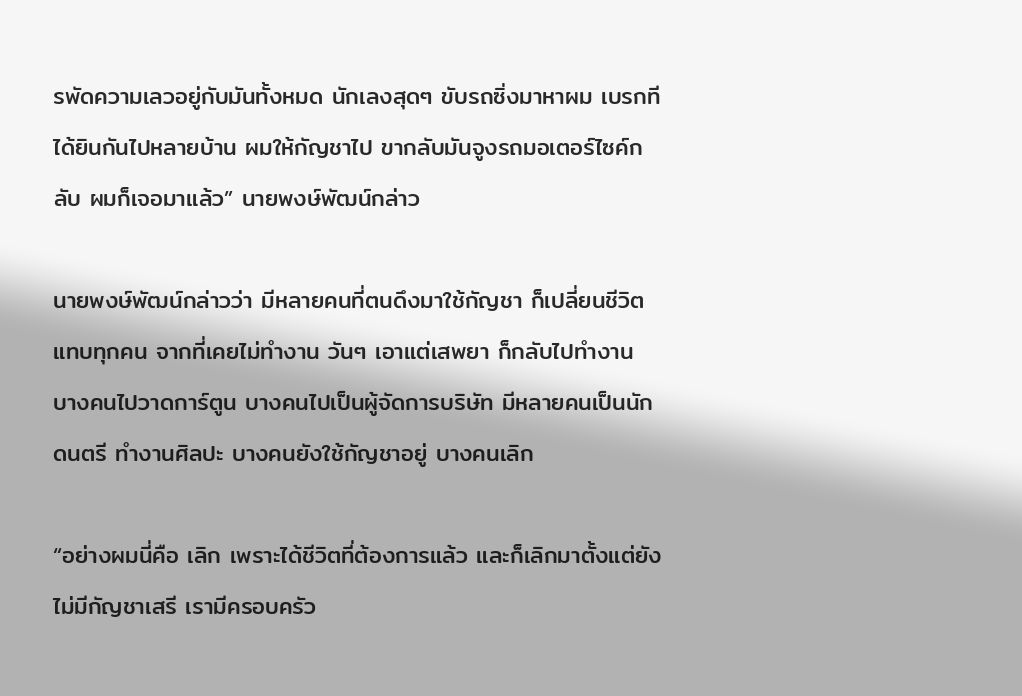รพัดความเลวอยู่กับมันทั้งหมด นักเลงสุดๆ ขับรถซิ่งมาหาผม เบรกทีได้ยินกันไปหลายบ้าน ผมให้กัญชาไป ขากลับมันจูงรถมอเตอร์ไซค์กลับ ผมก็เจอมาแล้ว” นายพงษ์พัฒน์กล่าว

นายพงษ์พัฒน์กล่าวว่า มีหลายคนที่ตนดึงมาใช้กัญชา ก็เปลี่ยนชีวิตแทบทุกคน จากที่เคยไม่ทำงาน วันๆ เอาแต่เสพยา ก็กลับไปทำงาน บางคนไปวาดการ์ตูน บางคนไปเป็นผู้จัดการบริษัท มีหลายคนเป็นนักดนตรี ทำงานศิลปะ บางคนยังใช้กัญชาอยู่ บางคนเลิก

“อย่างผมนี่คือ เลิก เพราะได้ชีวิตที่ต้องการแล้ว และก็เลิกมาตั้งแต่ยังไม่มีกัญชาเสรี เรามีครอบครัว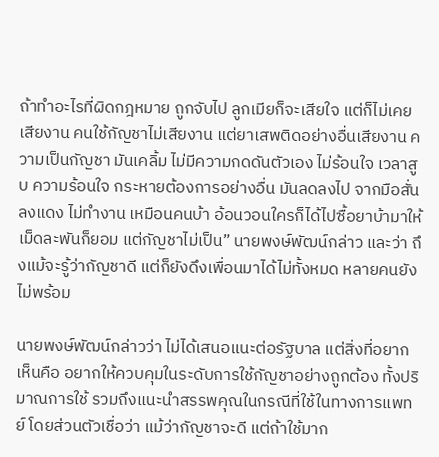ถ้าทำอะไรที่ผิดกฎหมาย ถูกจับไป ลูกเมียก็จะเสียใจ แต่ก็ไม่เคยเสียงาน คนใช้กัญชาไม่เสียงาน แต่ยาเสพติดอย่างอื่นเสียงาน ความเป็นกัญชา มันเคลิ้ม ไม่มีความกดดันตัวเอง ไม่ร้อนใจ เวลาสูบ ความร้อนใจ กระหายต้องการอย่างอื่น มันลดลงไป จากมือสั่น ลงแดง ไม่ทำงาน เหมือนคนบ้า อ้อนวอนใครก็ได้ไปซื้อยาบ้ามาให้เม็ดละพันก็ยอม แต่กัญชาไม่เป็น” นายพงษ์พัฒน์กล่าว และว่า ถึงแม้จะรู้ว่ากัญชาดี แต่ก็ยังดึงเพื่อนมาได้ไม่ทั้งหมด หลายคนยังไม่พร้อม

นายพงษ์พัฒน์กล่าวว่า ไม่ได้เสนอแนะต่อรัฐบาล แต่สิ่งที่อยากเห็นคือ อยากให้ควบคุมในระดับการใช้กัญชาอย่างถูกต้อง ทั้งปริมาณการใช้ รวมถึงแนะนำสรรพคุณในกรณีที่ใช้ในทางการแพทย์ โดยส่วนตัวเชื่อว่า แม้ว่ากัญชาจะดี แต่ถ้าใช้มาก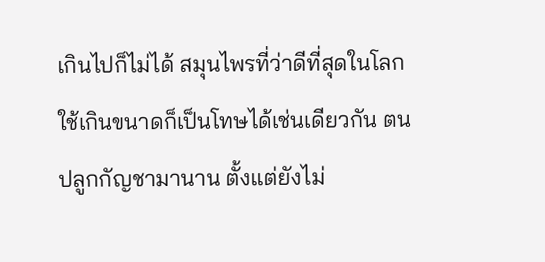เกินไปก็ไม่ได้ สมุนไพรที่ว่าดีที่สุดในโลก ใช้เกินขนาดก็เป็นโทษได้เช่นเดียวกัน ตนปลูกกัญชามานาน ตั้งแต่ยังไม่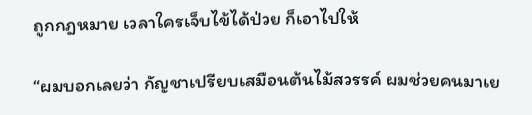ถูกกฎหมาย เวลาใครเจ็บไข้ได้ป่วย ก็เอาไปให้

“ผมบอกเลยว่า กัญชาเปรียบเสมือนต้นไม้สวรรค์ ผมช่วยคนมาเย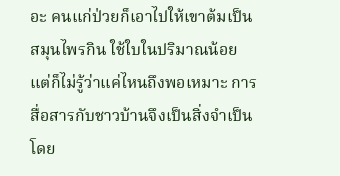อะ คนแก่ป่วยก็เอาไปให้เขาต้มเป็นสมุนไพรกิน ใช้ใบในปริมาณน้อย แต่ก็ไม่รู้ว่าแค่ไหนถึงพอเหมาะ การสื่อสารกับชาวบ้านจึงเป็นสิ่งจำเป็น โดย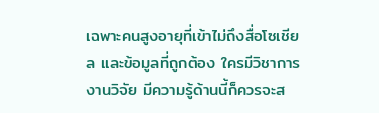เฉพาะคนสูงอายุที่เข้าไม่ถึงสื่อโซเชียล และข้อมูลที่ถูกต้อง ใครมีวิชาการ งานวิจัย มีความรู้ด้านนี้ก็ควรจะส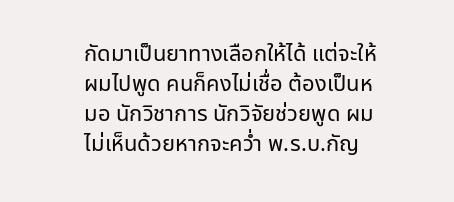กัดมาเป็นยาทางเลือกให้ได้ แต่จะให้ผมไปพูด คนก็คงไม่เชื่อ ต้องเป็นหมอ นักวิชาการ นักวิจัยช่วยพูด ผมไม่เห็นด้วยหากจะคว่ำ พ.ร.บ.กัญ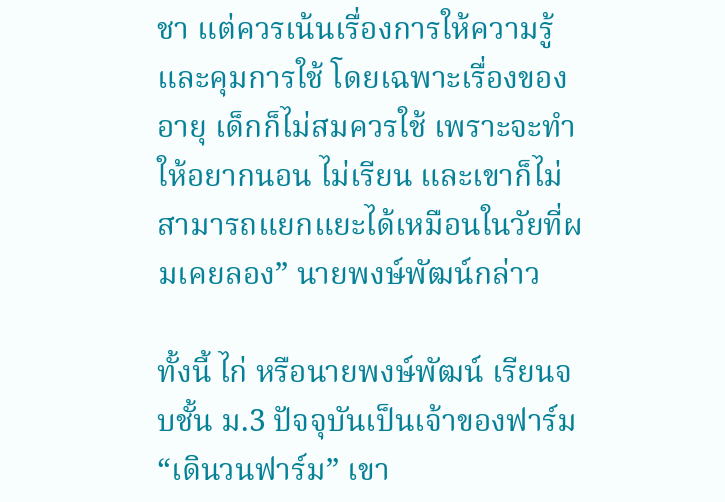ชา แต่ควรเน้นเรื่องการให้ความรู้และคุมการใช้ โดยเฉพาะเรื่องของอายุ เด็กก็ไม่สมควรใช้ เพราะจะทำให้อยากนอน ไม่เรียน และเขาก็ไม่สามารถแยกแยะได้เหมือนในวัยที่ผมเคยลอง” นายพงษ์พัฒน์กล่าว

ทั้งนี้ ไก่ หรือนายพงษ์พัฒน์ เรียนจบชั้น ม.3 ปัจจุบันเป็นเจ้าของฟาร์ม “เดินวนฟาร์ม” เขา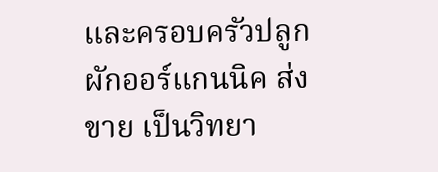และครอบครัวปลูกผักออร์แกนนิค ส่งขาย เป็นวิทยา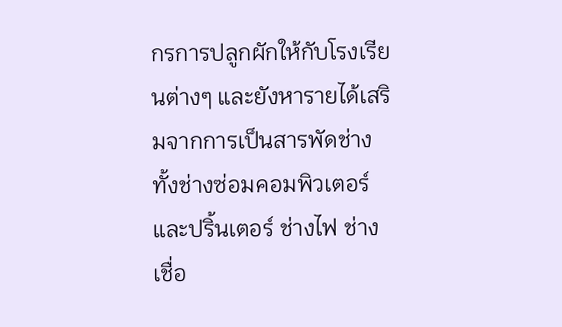กรการปลูกผักให้กับโรงเรียนต่างๆ และยังหารายได้เสริมจากการเป็นสารพัดช่าง ทั้งช่างซ่อมคอมพิวเตอร์และปริ้นเตอร์ ช่างไฟ ช่างเชื่อ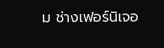ม ช่างเฟอร์นิเจอ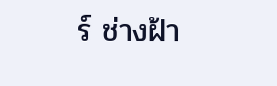ร์ ช่างฝ้า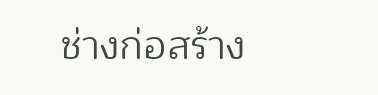ช่างก่อสร้าง